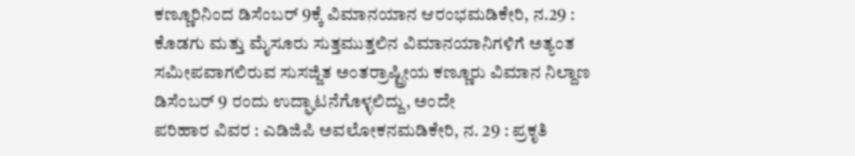ಕಣ್ಣೂರಿನಿಂದ ಡಿಸೆಂಬರ್ 9ಕ್ಕೆ ವಿಮಾನಯಾನ ಆರಂಭಮಡಿಕೇರಿ, ನ.29 : ಕೊಡಗು ಮತ್ತು ಮೈಸೂರು ಸುತ್ತಮುತ್ತಲಿನ ವಿಮಾನಯಾನಿಗಳಿಗೆ ಅತ್ಯಂತ ಸಮೀಪವಾಗಲಿರುವ ಸುಸಜ್ಜಿತ ಅಂತರ್ರಾಷ್ಟ್ರೀಯ ಕಣ್ಣೂರು ವಿಮಾನ ನಿಲ್ದಾಣ ಡಿಸೆಂಬರ್ 9 ರಂದು ಉದ್ಘಾಟನೆಗೊಳ್ಳಲಿದ್ದು, ಅಂದೇ
ಪರಿಹಾರ ವಿವರ : ಎಡಿಜಿಪಿ ಅವಲೋಕನಮಡಿಕೇರಿ, ನ. 29 : ಪ್ರಕೃತಿ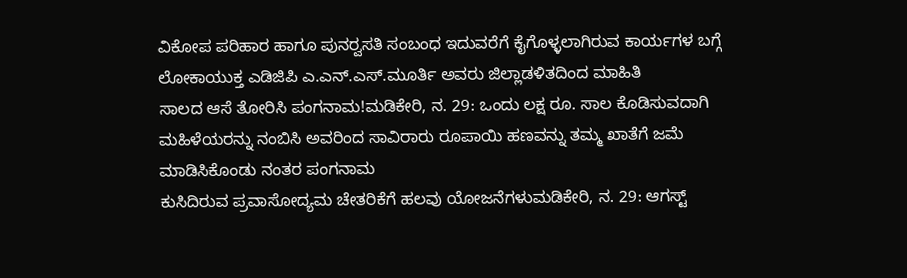ವಿಕೋಪ ಪರಿಹಾರ ಹಾಗೂ ಪುನರ್‍ವಸತಿ ಸಂಬಂಧ ಇದುವರೆಗೆ ಕೈಗೊಳ್ಳಲಾಗಿರುವ ಕಾರ್ಯಗಳ ಬಗ್ಗೆ ಲೋಕಾಯುಕ್ತ ಎಡಿಜಿಪಿ ಎ.ಎನ್.ಎಸ್.ಮೂರ್ತಿ ಅವರು ಜಿಲ್ಲಾಡಳಿತದಿಂದ ಮಾಹಿತಿ
ಸಾಲದ ಆಸೆ ತೋರಿಸಿ ಪಂಗನಾಮ!ಮಡಿಕೇರಿ, ನ. 29: ಒಂದು ಲಕ್ಷ ರೂ. ಸಾಲ ಕೊಡಿಸುವದಾಗಿ ಮಹಿಳೆಯರನ್ನು ನಂಬಿಸಿ ಅವರಿಂದ ಸಾವಿರಾರು ರೂಪಾಯಿ ಹಣವನ್ನು ತಮ್ಮ ಖಾತೆಗೆ ಜಮೆ ಮಾಡಿಸಿಕೊಂಡು ನಂತರ ಪಂಗನಾಮ
ಕುಸಿದಿರುವ ಪ್ರವಾಸೋದ್ಯಮ ಚೇತರಿಕೆಗೆ ಹಲವು ಯೋಜನೆಗಳುಮಡಿಕೇರಿ, ನ. 29: ಆಗಸ್ಟ್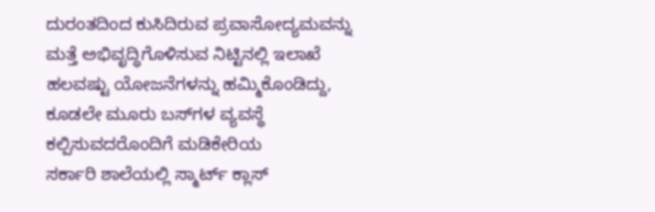ದುರಂತದಿಂದ ಕುಸಿದಿರುವ ಪ್ರವಾಸೋದ್ಯಮವನ್ನು ಮತ್ತೆ ಅಭಿವೃದ್ಧಿಗೊಳಿಸುವ ನಿಟ್ಟಿನಲ್ಲಿ ಇಲಾಖೆ ಹಲವಷ್ಟು ಯೋಜನೆಗಳನ್ನು ಹಮ್ಮಿಕೊಂಡಿದ್ದು, ಕೂಡಲೇ ಮೂರು ಬಸ್‍ಗಳ ವ್ಯವಸ್ಥೆ ಕಲ್ಪಿಸುವದರೊಂದಿಗೆ ಮಡಿಕೇರಿಯ
ಸರ್ಕಾರಿ ಶಾಲೆಯಲ್ಲಿ ಸ್ಮಾರ್ಟ್ ಕ್ಲಾಸ್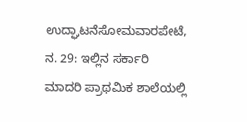ಉದ್ಘಾಟನೆಸೋಮವಾರಪೇಟೆ, ನ. 29: ಇಲ್ಲಿನ ಸರ್ಕಾರಿ ಮಾದರಿ ಪ್ರಾಥಮಿಕ ಶಾಲೆಯಲ್ಲಿ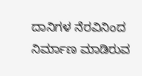ದಾನಿಗಳ ನೆರವಿನಿಂದ ನಿರ್ಮಾಣ ಮಾಡಿರುವ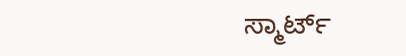ಸ್ಮಾರ್ಟ್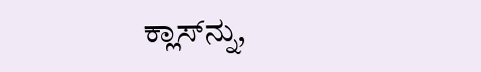ಕ್ಲಾಸ್‍ನ್ನು,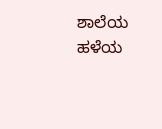ಶಾಲೆಯ ಹಳೆಯ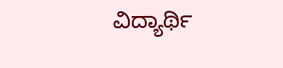ವಿದ್ಯಾರ್ಥಿ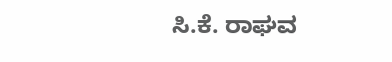ಸಿ.ಕೆ. ರಾಘವ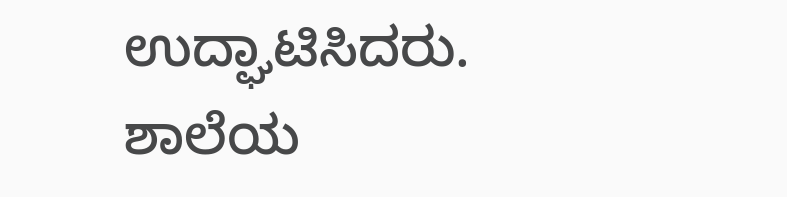ಉದ್ಘಾಟಿಸಿದರು. ಶಾಲೆಯ